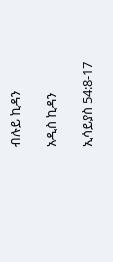ብሉይ ኪዳን

አዲስ ኪዳን

ኢሳይያስ 54:8-17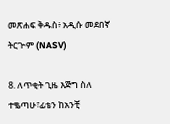መጽሐፍ ቅዱስ፥ አዲሱ መደበኛ ትርጒም (NASV)

8. ለጥቂት ጊዜ እጅግ ስለ ተቈጣሁ፣ፊቴን ከአንቺ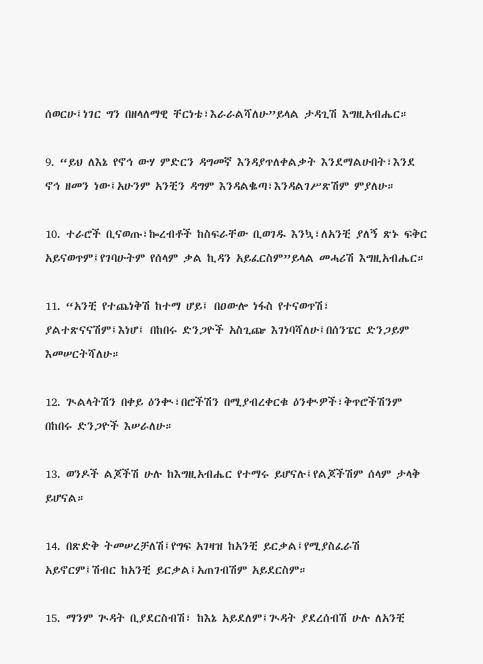ሰወርሁ፤ነገር ግን በዘላለማዊ ቸርነቴ፣እራራልሻለሁ”ይላል ታዳጊሽ እግዚአብሔር።

9. “ይህ ለእኔ የኖኅ ውሃ ምድርን ዳግመኛ እንዳያጥለቀልቃት እንደማልሁበት፣እንደ ኖኅ ዘመን ነው፤አሁንም አንቺን ዳግም እንዳልቈጣ፣እንዳልገሥጽሽም ምያለሁ።

10. ተራሮች ቢናወጡ፣ኰረብቶች ከስፍራቸው ቢወገዱ እንኳ፣ለአንቺ ያለኝ ጽኑ ፍቅር አይናወጥም፤የገባሁትም የሰላም ቃል ኪዳን አይፈርስም”ይላል መሓሪሽ እግዚአብሔር።

11. “አንቺ የተጨነቅሽ ከተማ ሆይ፤ በዐውሎ ነፋስ የተናወጥሽ፣ ያልተጽናናሽም፤እነሆ፤ በከበሩ ድንጋዮች አስጊጬ እገነባሻለሁ፤በሰንፔር ድንጋይም እመሠርትሻለሁ።

12. ጒልላትሽን በቀይ ዕንቊ፣በሮችሽን በሚያብረቀርቁ ዕንቊዎች፣ቅጥሮችሽንም በከበሩ ድንጋዮች እሠራለሁ።

13. ወንዶች ልጆችሽ ሁሉ ከእግዚአብሔር የተማሩ ይሆናሉ፤የልጆችሽም ሰላም ታላቅ ይሆናል።

14. በጽድቅ ትመሠረቻለሽ፤የግፍ አገዛዝ ከአንቺ ይርቃል፤የሚያስፈራሽ አይኖርም፤ሽብር ከአንቺ ይርቃል፤አጠገብሽም አይደርስም።

15. ማንም ጒዳት ቢያደርስብሽ፣ ከእኔ አይደለም፤ጒዳት ያደረሰብሽ ሁሉ ለአንቺ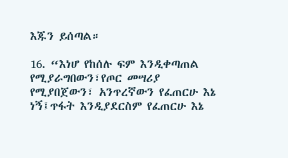እጁን ይሰጣል።

16. “እነሆ የከሰሉ ፍም እንዲቀጣጠል የሚያራግበውን፣የጦር መሣሪያ የሚያበጀውን፣ አንጥረኛውን የፈጠርሁ እኔ ነኝ፤ጥፋት እንዲያደርስም የፈጠርሁ እኔ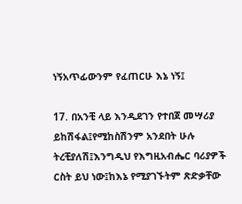ነኝአጥፊውንም የፈጠርሁ እኔ ነኝ፤

17. በአንቺ ላይ እንዲደገን የተበጀ መሣሪያ ይከሽፋል፤የሚከስሽንም አንደበት ሁሉ ትረቺያለሽ፤እንግዲህ የእግዚአብሔር ባሪያዎች ርስት ይህ ነው፤ከእኔ የሚያገኙትም ጽድቃቸው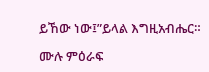ይኸው ነው፤”ይላል እግዚአብሔር።

ሙሉ ምዕራፍ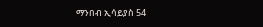ማንበብ ኢሳይያስ 54